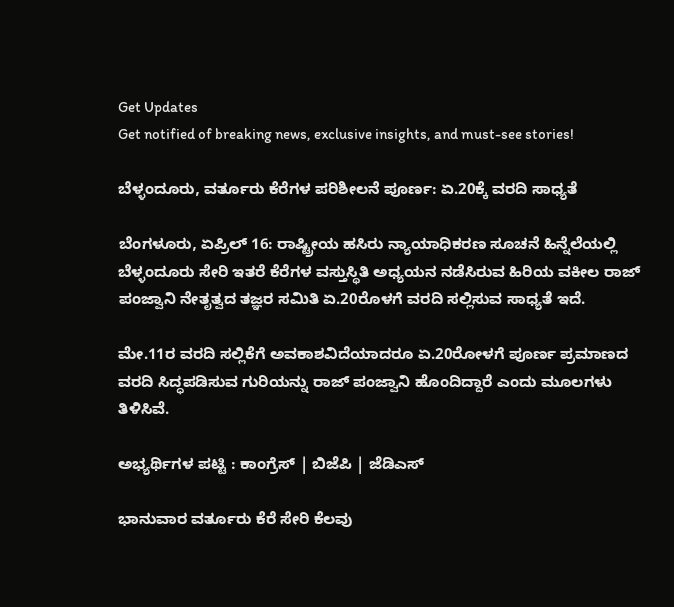Get Updates
Get notified of breaking news, exclusive insights, and must-see stories!

ಬೆಳ್ಳಂದೂರು, ವರ್ತೂರು ಕೆರೆಗಳ ಪರಿಶೀಲನೆ ಪೂರ್ಣ: ಏ.20ಕ್ಕೆ ವರದಿ ಸಾಧ್ಯತೆ

ಬೆಂಗಳೂರು, ಏಪ್ರಿಲ್ 16: ರಾಷ್ಟ್ರೀಯ ಹಸಿರು ನ್ಯಾಯಾಧಿಕರಣ ಸೂಚನೆ ಹಿನ್ನೆಲೆಯಲ್ಲಿ ಬೆಳ್ಳಂದೂರು ಸೇರಿ ಇತರೆ ಕೆರೆಗಳ ವಸ್ತುಸ್ಥಿತಿ ಅಧ್ಯಯನ ನಡೆಸಿರುವ ಹಿರಿಯ ವಕೀಲ ರಾಜ್ ಪಂಜ್ವಾನಿ ನೇತೃತ್ವದ ತಜ್ಞರ ಸಮಿತಿ ಏ.20ರೊಳಗೆ ವರದಿ ಸಲ್ಲಿಸುವ ಸಾಧ್ಯತೆ ಇದೆ.

ಮೇ.11ರ ವರದಿ ಸಲ್ಲಿಕೆಗೆ ಅವಕಾಶವಿದೆಯಾದರೂ ಏ.20ರೋಳಗೆ ಪೂರ್ಣ ಪ್ರಮಾಣದ ವರದಿ ಸಿದ್ಧಪಡಿಸುವ ಗುರಿಯನ್ನು ರಾಜ್ ಪಂಜ್ವಾನಿ ಹೊಂದಿದ್ದಾರೆ ಎಂದು ಮೂಲಗಳು ತಿಳಿಸಿವೆ.

ಅಭ್ಯರ್ಥಿಗಳ ಪಟ್ಟಿ : ಕಾಂಗ್ರೆಸ್ | ಬಿಜೆಪಿ | ಜೆಡಿಎಸ್

ಭಾನುವಾರ ವರ್ತೂರು ಕೆರೆ ಸೇರಿ ಕೆಲವು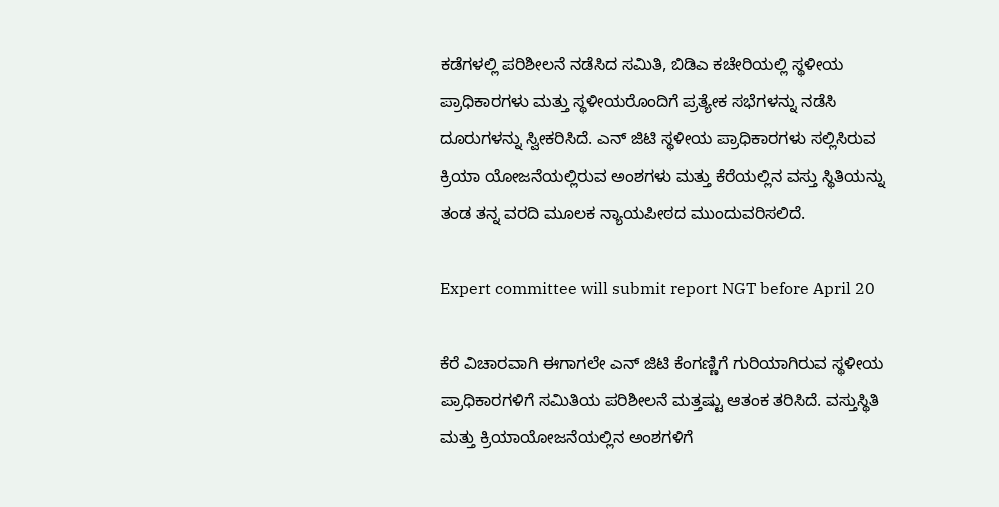ಕಡೆಗಳಲ್ಲಿ ಪರಿಶೀಲನೆ ನಡೆಸಿದ ಸಮಿತಿ, ಬಿಡಿಎ ಕಚೇರಿಯಲ್ಲಿ ಸ್ಥಳೀಯ ಪ್ರಾಧಿಕಾರಗಳು ಮತ್ತು ಸ್ಥಳೀಯರೊಂದಿಗೆ ಪ್ರತ್ಯೇಕ ಸಭೆಗಳನ್ನು ನಡೆಸಿ ದೂರುಗಳನ್ನು ಸ್ವೀಕರಿಸಿದೆ. ಎನ್ ಜಿಟಿ ಸ್ಥಳೀಯ ಪ್ರಾಧಿಕಾರಗಳು ಸಲ್ಲಿಸಿರುವ ಕ್ರಿಯಾ ಯೋಜನೆಯಲ್ಲಿರುವ ಅಂಶಗಳು ಮತ್ತು ಕೆರೆಯಲ್ಲಿನ ವಸ್ತು ಸ್ಥಿತಿಯನ್ನು ತಂಡ ತನ್ನ ವರದಿ ಮೂಲಕ ನ್ಯಾಯಪೀಠದ ಮುಂದುವರಿಸಲಿದೆ.

Expert committee will submit report NGT before April 20

ಕೆರೆ ವಿಚಾರವಾಗಿ ಈಗಾಗಲೇ ಎನ್ ಜಿಟಿ ಕೆಂಗಣ್ಣಿಗೆ ಗುರಿಯಾಗಿರುವ ಸ್ಥಳೀಯ ಪ್ರಾಧಿಕಾರಗಳಿಗೆ ಸಮಿತಿಯ ಪರಿಶೀಲನೆ ಮತ್ತಷ್ಟು ಆತಂಕ ತರಿಸಿದೆ. ವಸ್ತುಸ್ಥಿತಿ ಮತ್ತು ಕ್ರಿಯಾಯೋಜನೆಯಲ್ಲಿನ ಅಂಶಗಳಿಗೆ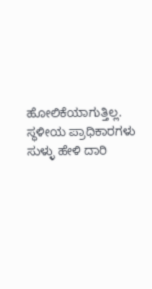ಹೋಲಿಕೆಯಾಗುತ್ತಿಲ್ಲ. ಸ್ಥಳೀಯ ಪ್ರಾಧಿಕಾರಗಳು ಸುಳ್ಳು ಹೇಳಿ ದಾರಿ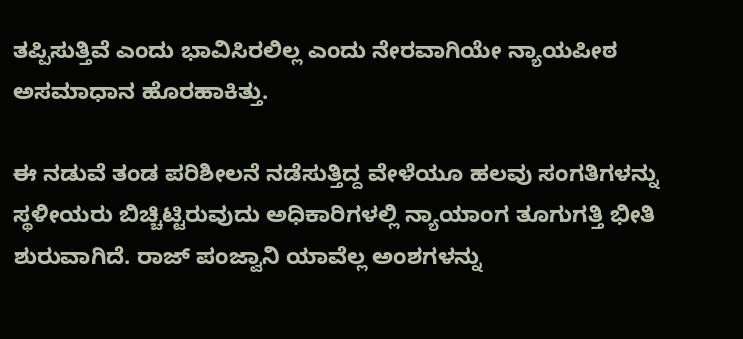ತಪ್ಪಿಸುತ್ತಿವೆ ಎಂದು ಭಾವಿಸಿರಲಿಲ್ಲ ಎಂದು ನೇರವಾಗಿಯೇ ನ್ಯಾಯಪೀಠ ಅಸಮಾಧಾನ ಹೊರಹಾಕಿತ್ತು.

ಈ ನಡುವೆ ತಂಡ ಪರಿಶೀಲನೆ ನಡೆಸುತ್ತಿದ್ದ ವೇಳೆಯೂ ಹಲವು ಸಂಗತಿಗಳನ್ನು ಸ್ಥಳೀಯರು ಬಿಚ್ಚಿಟ್ಟಿರುವುದು ಅಧಿಕಾರಿಗಳಲ್ಲಿ ನ್ಯಾಯಾಂಗ ತೂಗುಗತ್ತಿ ಭೀತಿ ಶುರುವಾಗಿದೆ. ರಾಜ್ ಪಂಜ್ವಾನಿ ಯಾವೆಲ್ಲ ಅಂಶಗಳನ್ನು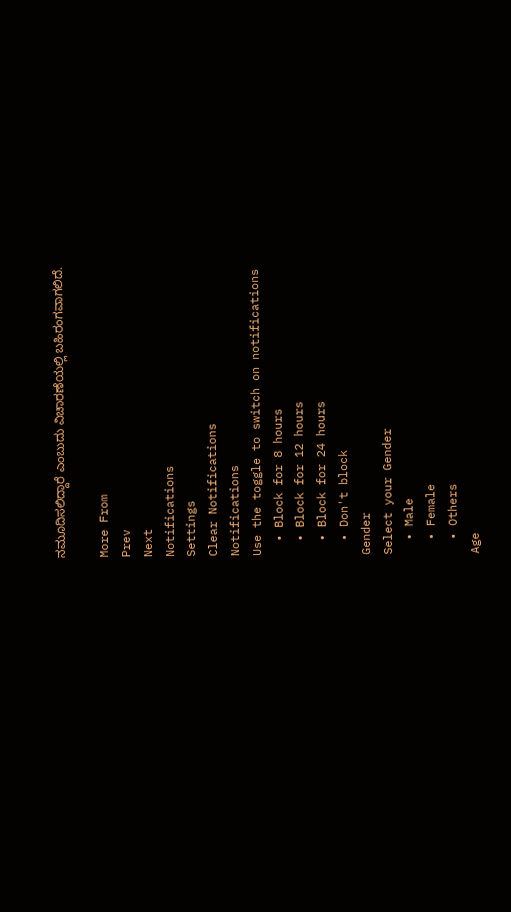ನಮೂದಿಸಲಿದ್ದಾರೆ ಎಂಬುದು ವಿಚಾರಣೆಯಲ್ಲಿ ಬಹಿರಂಗವಾಗಲಿದೆ.

More From
Prev
Next
Notifications
Settings
Clear Notifications
Notifications
Use the toggle to switch on notifications
  • Block for 8 hours
  • Block for 12 hours
  • Block for 24 hours
  • Don't block
Gender
Select your Gender
  • Male
  • Female
  • Others
Age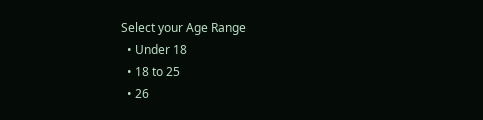Select your Age Range
  • Under 18
  • 18 to 25
  • 26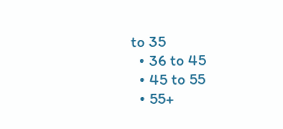to 35
  • 36 to 45
  • 45 to 55
  • 55+